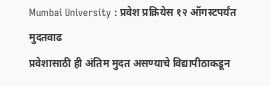Mumbai University : प्रवेश प्रक्रियेस १२ ऑगस्टपर्यंत मुदतवाढ
प्रवेशासाठी ही अंतिम मुदत असण्याचे विद्यापीठाकडून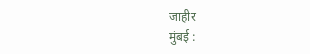जाहीर
मुंबई :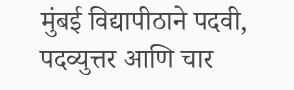मुंबई विद्यापीठाने पदवी, पदव्युत्तर आणि चार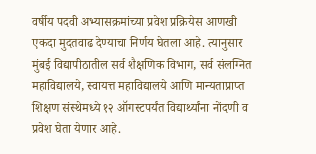वर्षीय पदवी अभ्यासक्रमांच्या प्रवेश प्रक्रियेस आणखी एकदा मुदतवाढ देण्याचा निर्णय घेतला आहे. त्यानुसार मुंबई विद्यापीठातील सर्व शैक्षणिक विभाग, सर्व संलग्नित महाविद्यालये, स्वायत्त महाविद्यालये आणि मान्यताप्राप्त शिक्षण संस्थेमध्ये १२ ऑगस्टपर्यंत विद्यार्थ्यांना नोंदणी व प्रवेश घेता येणार आहे.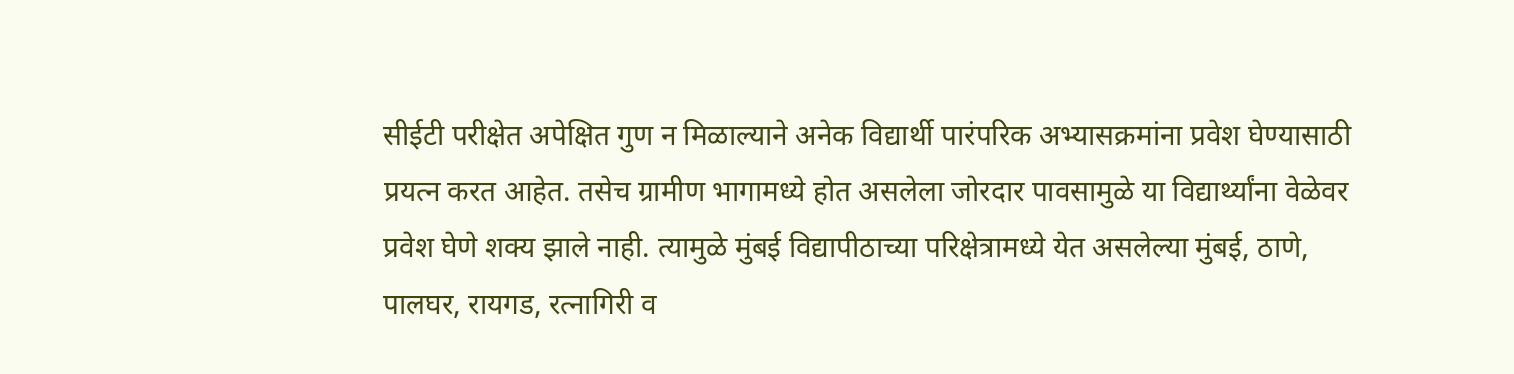सीईटी परीक्षेत अपेक्षित गुण न मिळाल्याने अनेक विद्यार्थी पारंपरिक अभ्यासक्रमांना प्रवेश घेण्यासाठी प्रयत्न करत आहेत. तसेच ग्रामीण भागामध्ये होत असलेला जोरदार पावसामुळे या विद्यार्थ्यांना वेळेवर प्रवेश घेणे शक्य झाले नाही. त्यामुळे मुंबई विद्यापीठाच्या परिक्षेत्रामध्ये येत असलेल्या मुंबई, ठाणे, पालघर, रायगड, रत्नागिरी व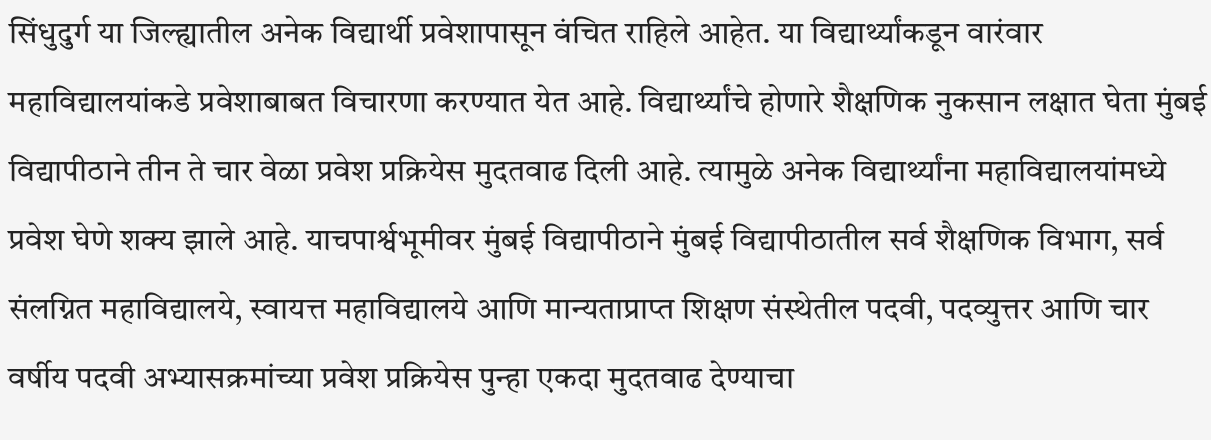सिंधुदुर्ग या जिल्ह्यातील अनेक विद्यार्थी प्रवेशापासून वंचित राहिले आहेत. या विद्यार्थ्यांकडून वारंवार महाविद्यालयांकडे प्रवेशाबाबत विचारणा करण्यात येत आहे. विद्यार्थ्यांचे होणारे शैक्षणिक नुकसान लक्षात घेता मुंबई विद्यापीठाने तीन ते चार वेळा प्रवेश प्रक्रियेस मुदतवाढ दिली आहे. त्यामुळे अनेक विद्यार्थ्यांना महाविद्यालयांमध्ये प्रवेश घेणे शक्य झाले आहे. याचपार्श्वभूमीवर मुंबई विद्यापीठाने मुंबई विद्यापीठातील सर्व शैक्षणिक विभाग, सर्व संलग्नित महाविद्यालये, स्वायत्त महाविद्यालये आणि मान्यताप्राप्त शिक्षण संस्थेतील पदवी, पदव्युत्तर आणि चार वर्षीय पदवी अभ्यासक्रमांच्या प्रवेश प्रक्रियेस पुन्हा एकदा मुदतवाढ देण्याचा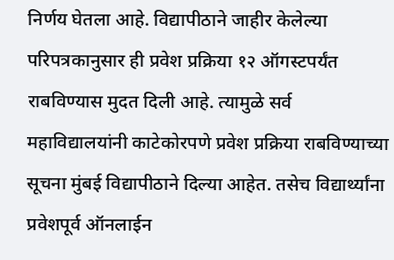निर्णय घेतला आहे. विद्यापीठाने जाहीर केलेल्या परिपत्रकानुसार ही प्रवेश प्रक्रिया १२ ऑगस्टपर्यंत राबविण्यास मुदत दिली आहे. त्यामुळे सर्व महाविद्यालयांनी काटेकोरपणे प्रवेश प्रक्रिया राबविण्याच्या सूचना मुंबई विद्यापीठाने दिल्या आहेत. तसेच विद्यार्थ्यांना प्रवेशपूर्व ऑनलाईन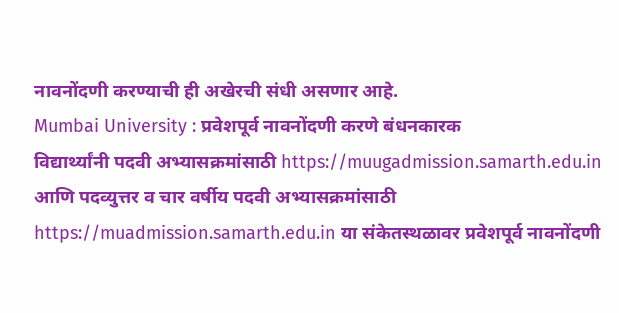नावनोंदणी करण्याची ही अखेरची संधी असणार आहे.
Mumbai University : प्रवेशपूर्व नावनोंदणी करणे बंधनकारक
विद्यार्थ्यांनी पदवी अभ्यासक्रमांसाठी https://muugadmission.samarth.edu.in आणि पदव्युत्तर व चार वर्षीय पदवी अभ्यासक्रमांसाठी https://muadmission.samarth.edu.in या संकेतस्थळावर प्रवेशपूर्व नावनोंदणी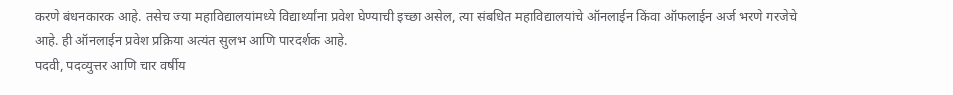करणे बंधनकारक आहे. तसेच ज्या महाविद्यालयांमध्ये विद्यार्थ्यांना प्रवेश घेण्याची इच्छा असेल, त्या संबधित महाविद्यालयांचे ऑनलाईन किंवा ऑफलाईन अर्ज भरणे गरजेचे आहे. ही ऑनलाईन प्रवेश प्रक्रिया अत्यंत सुलभ आणि पारदर्शक आहे.
पदवी, पदव्युत्तर आणि चार वर्षीय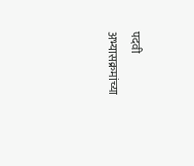पदवी अभ्यासक्रमांच्या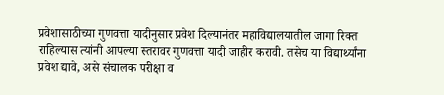प्रवेशासाठीच्या गुणवत्ता यादीनुसार प्रवेश दिल्यानंतर महाविद्यालयातील जागा रिक्त राहिल्यास त्यांनी आपल्या स्तरावर गुणवत्ता यादी जाहीर करावी. तसेच या विद्यार्थ्यांना प्रवेश द्यावे, असे संचालक परीक्षा व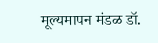मूल्यमापन मंडळ डॉ.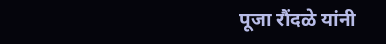पूजा रौंदळे यांनी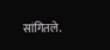सांगितले.